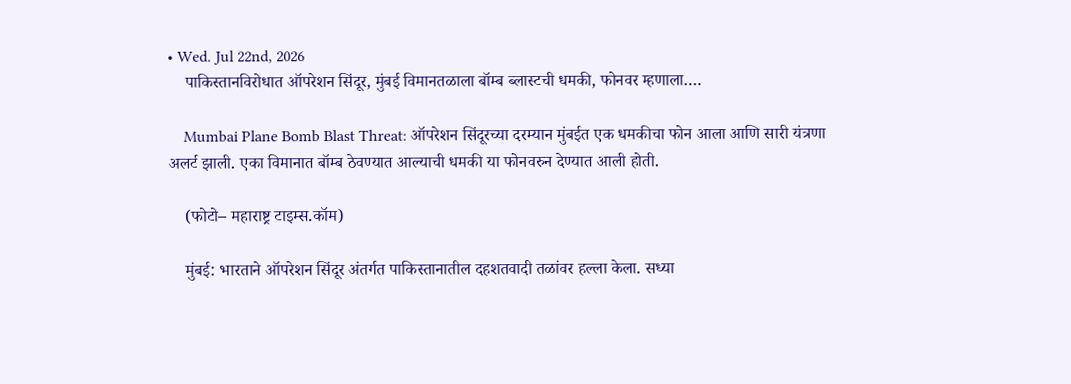• Wed. Jul 22nd, 2026
    पाकिस्तानविरोधात ऑपरेशन सिंदूर, मुंबई विमानतळाला बॉम्ब ब्लास्टची धमकी, फोनवर म्हणाला….

    Mumbai Plane Bomb Blast Threat: ऑपरेशन सिंदूरच्या दरम्यान मुंबईत एक धमकीचा फोन आला आणि सारी यंत्रणा अलर्ट झाली. एका विमानात बॉम्ब ठेवण्यात आल्याची धमकी या फोनवरुन देण्यात आली होती.

    (फोटो– महाराष्ट्र टाइम्स.कॉम)

    मुंबई: भारताने ऑपरेशन सिंदूर अंतर्गत पाकिस्तानातील दहशतवादी तळांवर हल्ला केला. सध्या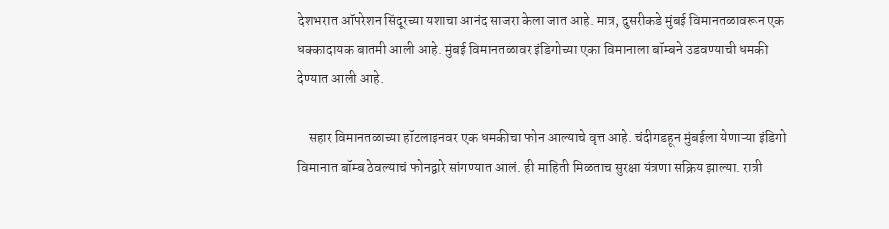देशभरात ऑपरेशन सिंदूरच्या यशाचा आनंद साजरा केला जात आहे. मात्र, दुसरीकडे मुंबई विमानतळावरून एक धक्कादायक बातमी आली आहे. मुंबई विमानतळावर इंडिगोच्या एका विमानाला बॉम्बने उडवण्याची धमकी देण्यात आली आहे.

    सहार विमानतळाच्या हॉटलाइनवर एक धमकीचा फोन आल्याचे वृत्त आहे. चंदीगडहून मुंबईला येणाऱ्या इंडिगो विमानात बॉम्ब ठेवल्याचं फोनद्वारे सांगण्यात आलं. ही माहिती मिळताच सुरक्षा यंत्रणा सक्रिय झाल्या. रात्री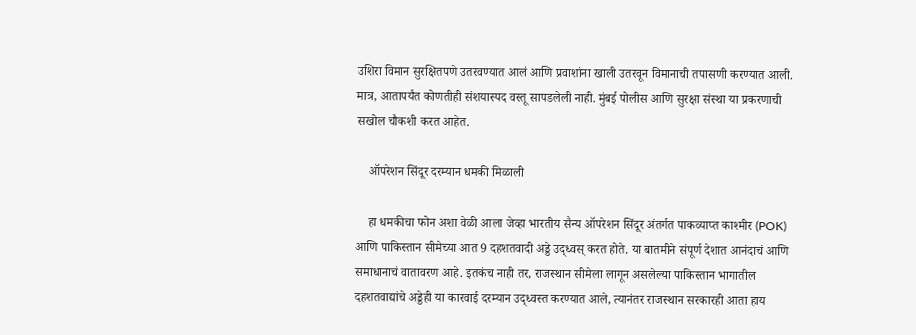उशिरा विमान सुरक्षितपणे उतरवण्यात आलं आणि प्रवाशांना खाली उतरवून विमानाची तपासणी करण्यात आली. मात्र, आतापर्यंत कोणतीही संशयास्पद वस्तू सापडलेली नाही. मुंबई पोलीस आणि सुरक्षा संस्था या प्रकरणाची सखोल चौकशी करत आहेत.

    ऑपरेशन सिंदूर दरम्यान धमकी मिळाली

    हा धमकीचा फोन अशा वेळी आला जेव्हा भारतीय सैन्य ऑपरेशन सिंदूर अंतर्गत पाकव्याप्त काश्मीर (POK) आणि पाकिस्तान सीमेच्या आत 9 दहशतवादी अड्डे उद्ध्वस् करत होते. या बातमीने संपूर्ण देशात आनंदाचं आणि समाधानाचं वातावरण आहे. इतकंच नाही तर, राजस्थान सीमेला लागून असलेल्या पाकिस्तान भागातील दहशतवाद्यांचे अड्डेही या कारवाई दरम्यान उद्ध्वस्त करण्यात आले, त्यानंतर राजस्थान सरकारही आता हाय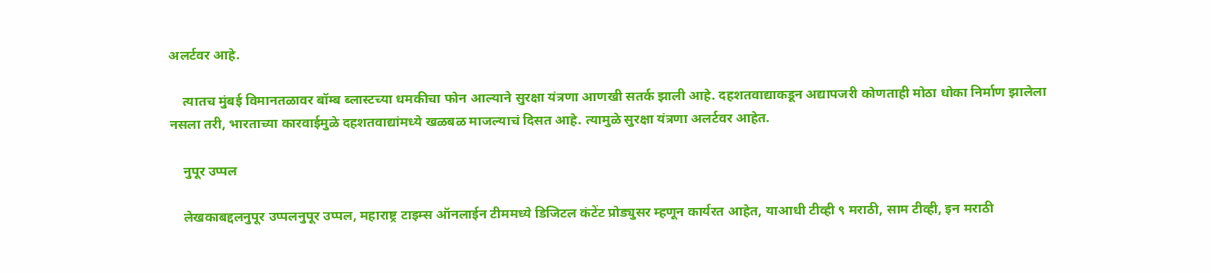अलर्टवर आहे.

    त्यातच मुंबई विमानतळावर बॉम्ब ब्लास्टच्या धमकीचा फोन आल्याने सुरक्षा यंत्रणा आणखी सतर्क झाली आहे. दहशतवाद्याकडून अद्यापजरी कोणताही मोठा धोका निर्माण झालेला नसला तरी, भारताच्या कारवाईमुळे दहशतवाद्यांमध्ये खळबळ माजल्याचं दिसत आहे. त्यामुळे सुरक्षा यंत्रणा अलर्टवर आहेत.

    नुपूर उप्पल

    लेखकाबद्दलनुपूर उप्पलनुपूर उप्पल, महाराष्ट्र टाइम्स ऑनलाईन टीममध्ये डिजिटल कंटेंट प्रोड्युसर म्हणून कार्यरत आहेत, याआधी टीव्ही ९ मराठी, साम टीव्ही, इन मराठी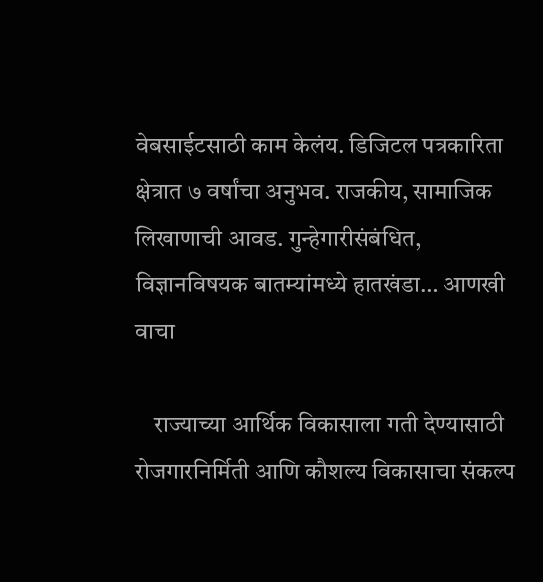वेबसाईटसाठी काम केलंय. डिजिटल पत्रकारिता क्षेत्रात ७ वर्षांचा अनुभव. राजकीय, सामाजिक लिखाणाची आवड. गुन्हेगारीसंबंधित, विज्ञानविषयक बातम्यांमध्ये हातखंडा… आणखी वाचा

    राज्याच्या आर्थिक विकासाला गती देण्यासाठी रोजगारनिर्मिती आणि कौशल्य विकासाचा संकल्प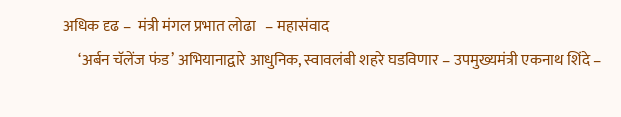अधिक दृढ –  मंत्री मंगल प्रभात लोढा   – महासंवाद
     ‘अर्बन चॅलेंज फंड’ अभियानाद्वारे आधुनिक, स्वावलंबी शहरे घडविणार – उपमुख्यमंत्री एकनाथ शिंदे –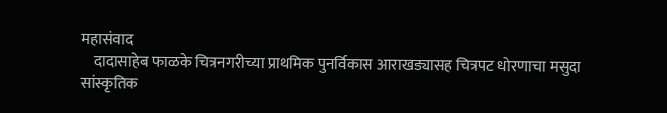महासंवाद
    दादासाहेब फाळके चित्रनगरीच्या प्राथमिक पुनर्विकास आराखड्यासह चित्रपट धोरणाचा मसुदा सांस्कृतिक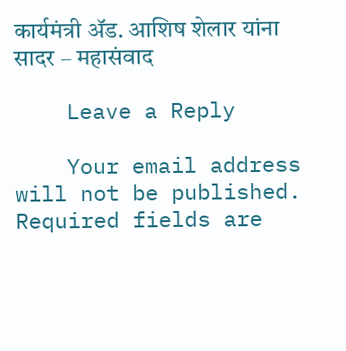कार्यमंत्री ॲड. आशिष शेलार यांना सादर – महासंवाद

    Leave a Reply

    Your email address will not be published. Required fields are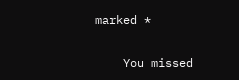marked *

    You missed